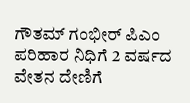ಗೌತಮ್ ಗಂಭೀರ್ ಪಿಎಂ ಪರಿಹಾರ ನಿಧಿಗೆ 2 ವರ್ಷದ ವೇತನ ದೇಣಿಗೆ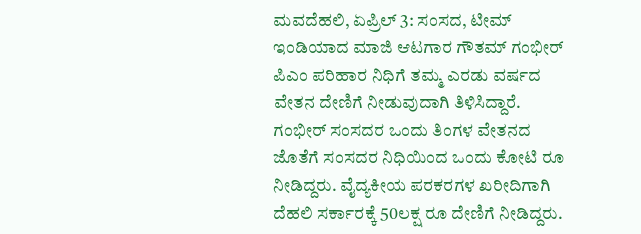ಮವದೆಹಲಿ, ಏಪ್ರಿಲ್ 3: ಸಂಸದ, ಟೀಮ್ ಇಂಡಿಯಾದ ಮಾಜಿ ಆಟಗಾರ ಗೌತಮ್ ಗಂಭೀರ್ ಪಿಎಂ ಪರಿಹಾರ ನಿಧಿಗೆ ತಮ್ಮ ಎರಡು ವರ್ಷದ ವೇತನ ದೇಣಿಗೆ ನೀಡುವುದಾಗಿ ತಿಳಿಸಿದ್ದಾರೆ.
ಗಂಭೀರ್ ಸಂಸದರ ಒಂದು ತಿಂಗಳ ವೇತನದ ಜೊತೆಗೆ ಸಂಸದರ ನಿಧಿಯಿಂದ ಒಂದು ಕೋಟಿ ರೂ ನೀಡಿದ್ದರು. ವೈದ್ಯಕೀಯ ಪರಕರಗಳ ಖರೀದಿಗಾಗಿ ದೆಹಲಿ ಸರ್ಕಾರಕ್ಕೆ 50ಲಕ್ಷ ರೂ ದೇಣಿಗೆ ನೀಡಿದ್ದರು.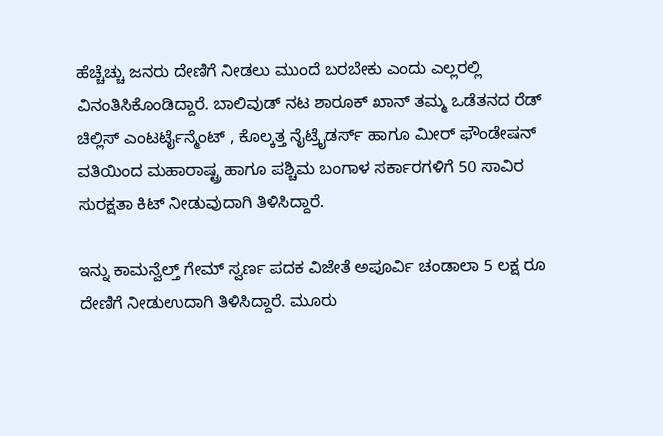ಹೆಚ್ಚೆಚ್ಚು ಜನರು ದೇಣಿಗೆ ನೀಡಲು ಮುಂದೆ ಬರಬೇಕು ಎಂದು ಎಲ್ಲರಲ್ಲಿ ವಿನಂತಿಸಿಕೊಂಡಿದ್ದಾರೆ. ಬಾಲಿವುಡ್ ನಟ ಶಾರೂಕ್ ಖಾನ್ ತಮ್ಮ ಒಡೆತನದ ರೆಡ್ ಚಿಲ್ಲಿಸ್ ಎಂಟರ್ಟೈನ್ಮೆಂಟ್ , ಕೊಲ್ಕತ್ತ ನೈಟ್ರೈಡರ್ಸ್ ಹಾಗೂ ಮೀರ್ ಫೌಂಡೇಷನ್ ವತಿಯಿಂದ ಮಹಾರಾಷ್ಟ್ರ ಹಾಗೂ ಪಶ್ಚಿಮ ಬಂಗಾಳ ಸರ್ಕಾರಗಳಿಗೆ 50 ಸಾವಿರ ಸುರಕ್ಷತಾ ಕಿಟ್ ನೀಡುವುದಾಗಿ ತಿಳಿಸಿದ್ದಾರೆ.

ಇನ್ನು ಕಾಮನ್ವೆಲ್ತ್ ಗೇಮ್ ಸ್ವರ್ಣ ಪದಕ ವಿಜೇತೆ ಅಪೂರ್ವಿ ಚಂಡಾಲಾ 5 ಲಕ್ಷ ರೂ ದೇಣಿಗೆ ನೀಡುಉದಾಗಿ ತಿಳಿಸಿದ್ದಾರೆ. ಮೂರು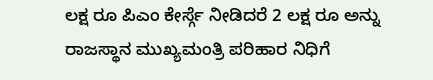ಲಕ್ಷ ರೂ ಪಿಎಂ ಕೇರ್ಸ್ಗೆ ನೀಡಿದರೆ 2 ಲಕ್ಷ ರೂ ಅನ್ನು ರಾಜಸ್ಥಾನ ಮುಖ್ಯಮಂತ್ರಿ ಪರಿಹಾರ ನಿಧಿಗೆ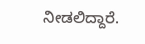ನೀಡಲಿದ್ದಾರೆ.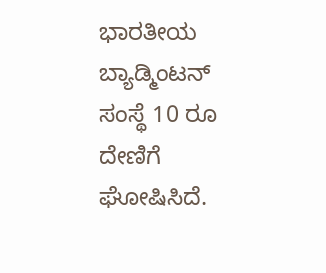ಭಾರತೀಯ ಬ್ಯಾಡ್ಮಿಂಟನ್ ಸಂಸ್ಥೆ 10 ರೂ ದೇಣಿಗೆ ಘೋಷಿಸಿದೆ.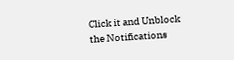Click it and Unblock the Notifications